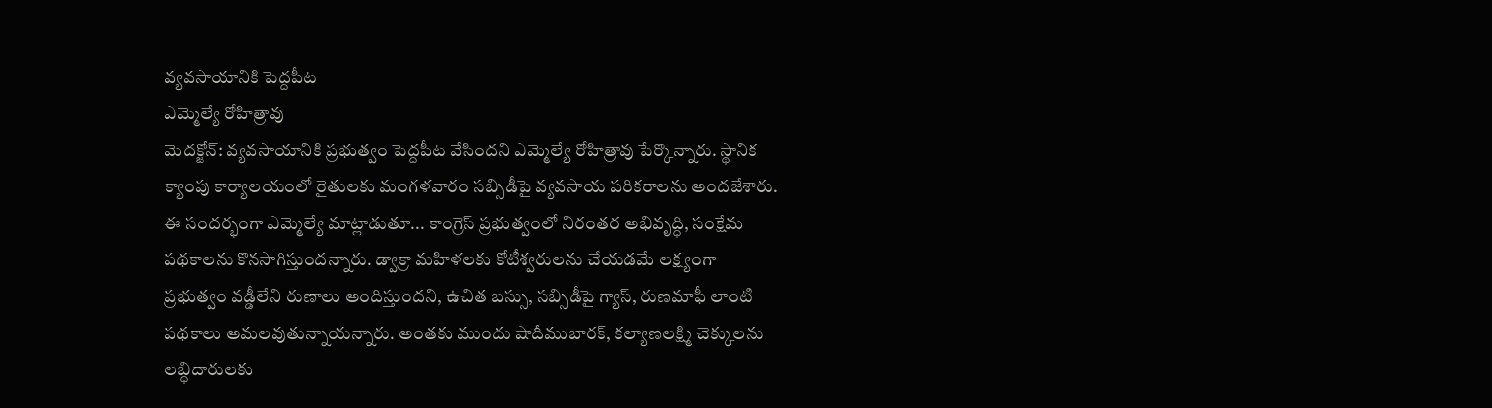వ్యవసాయానికి పెద్దపీట
ఎమ్మెల్యే రోహిత్రావు
మెదక్జోన్: వ్యవసాయానికి ప్రభుత్వం పెద్దపీట వేసిందని ఎమ్మెల్యే రోహిత్రావు పేర్కొన్నారు. స్థానిక క్యాంపు కార్యాలయంలో రైతులకు మంగళవారం సబ్సిడీపై వ్యవసాయ పరికరాలను అందజేశారు. ఈ సందర్భంగా ఎమ్మెల్యే మాట్లాడుతూ... కాంగ్రెస్ ప్రభుత్వంలో నిరంతర అభివృద్ధి, సంక్షేమ పథకాలను కొనసాగిస్తుందన్నారు. డ్వాక్రా మహిళలకు కోటీశ్వరులను చేయడమే లక్ష్యంగా ప్రభుత్వం వడ్డీలేని రుణాలు అందిస్తుందని, ఉచిత బస్సు, సబ్సిడీపై గ్యాస్, రుణమాఫీ లాంటి పథకాలు అమలవుతున్నాయన్నారు. అంతకు ముందు షాదీముబారక్, కల్యాణలక్ష్మి చెక్కులను లబ్ధిదారులకు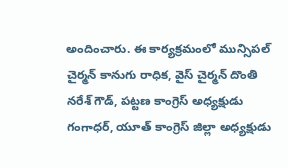అందించారు. ఈ కార్యక్రమంలో మున్సిపల్ చైర్మన్ కానుగు రాధిక, వైస్ చైర్మన్ దొంతి నరేశ్ గౌడ్, పట్టణ కాంగ్రెస్ అధ్యక్షుడు గంగాధర్, యూత్ కాంగ్రెస్ జిల్లా అధ్యక్షుడు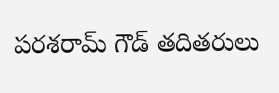పరశరామ్ గౌడ్ తదితరులు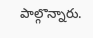పాల్గొన్నారు.